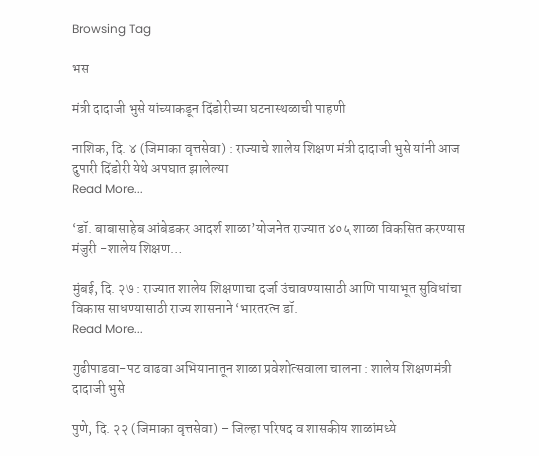Browsing Tag

भस

मंत्री दादाजी भुसे यांच्याकडून दिंडोरीच्या घटनास्थळाची पाहणी

नाशिक, दि. ४ (जिमाका वृत्तसेवा) : राज्याचे शालेय शिक्षण मंत्री दादाजी भुसे यांनी आज दुपारी दिंडोरी येथे अपघात झालेल्या
Read More...

‘डॉ. बाबासाहेब आंबेडकर आदर्श शाळा’योजनेत राज्यात ४०५ शाळा विकसित करण्यास मंजुरी -शालेय शिक्षण…

मुंबई, दि. २७ : राज्यात शालेय शिक्षणाचा दर्जा उंचावण्यासाठी आणि पायाभूत सुविधांचा विकास साधण्यासाठी राज्य शासनाने ‘भारतरत्न डॉ.
Read More...

गुढीपाडवा-पट वाढवा अभियानातून शाळा प्रवेशोत्सवाला चालना : शालेय शिक्षणमंत्री दादाजी भुसे

पुणे, दि. २२ (जिमाका वृत्तसेवा) – जिल्हा परिषद व शासकीय शाळांमध्ये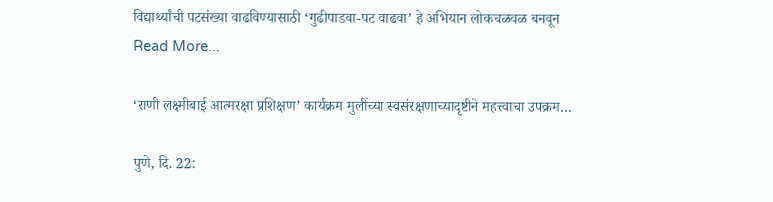विद्यार्थ्यांची पटसंख्या वाढविण्यासाठी ‘गुढीपाडवा-पट वाढवा’ हे अभियान लोकचळवळ बनवून
Read More...

‘राणी लक्ष्मीबाई आत्मरक्षा प्रशिक्षण’ कार्यक्रम मुलींच्या स्वसंरक्षणाच्यादृष्टीने महत्त्वाचा उपक्रम…

पुणे, दि. 22: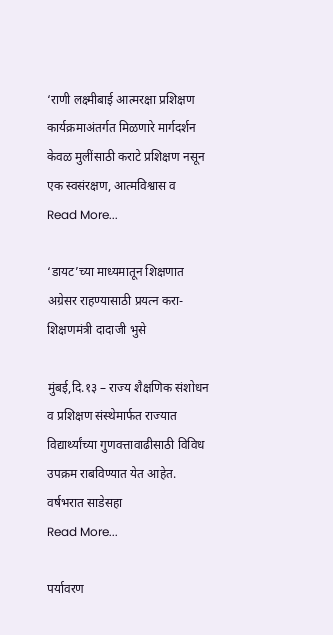‘राणी लक्ष्मीबाई आत्मरक्षा प्रशिक्षण कार्यक्रमाअंतर्गत मिळणारे मार्गदर्शन केवळ मुलींसाठी कराटे प्रशिक्षण नसून एक स्वसंरक्षण, आत्मविश्वास व
Read More...

‘डायट’च्या माध्यमातून शिक्षणात अग्रेसर राहण्यासाठी प्रयत्न करा- शिक्षणमंत्री दादाजी भुसे

मुंबई,दि.१३ – राज्य शैक्षणिक संशोधन व प्रशिक्षण संस्थेमार्फत राज्यात विद्यार्थ्यांच्या गुणवत्तावाढीसाठी विविध उपक्रम राबविण्यात येत आहेत. वर्षभरात साडेसहा
Read More...

पर्यावरण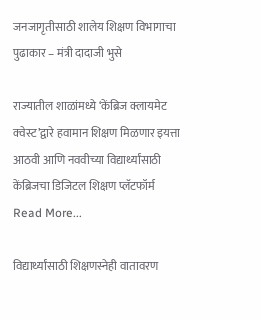जनजागृतीसाठी शालेय शिक्षण विभागाचा पुढाकार – मंत्री दादाजी भुसे

राज्यातील शाळांमध्ये ‘केंब्रिज क्लायमेट क्वेस्ट’द्वारे हवामान शिक्षण मिळणार इयत्ता आठवी आणि नववीच्या विद्यार्थ्यांसाठी केंब्रिजचा डिजिटल शिक्षण प्लॅटफॉर्म
Read More...

विद्यार्थ्यांसाठी शिक्षणस्नेही वातावरण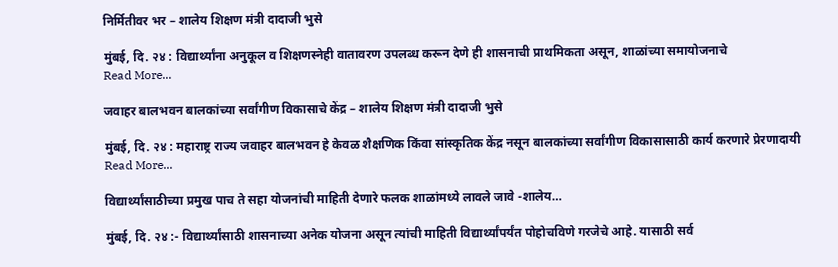निर्मितीवर भर – शालेय शिक्षण मंत्री दादाजी भुसे

मुंबई, दि. २४ : विद्यार्थ्यांना अनुकूल व शिक्षणस्नेही वातावरण उपलब्ध करून देणे ही शासनाची प्राथमिकता असून, शाळांच्या समायोजनाचे
Read More...

जवाहर बालभवन बालकांच्या सर्वांगीण विकासाचे केंद्र – शालेय शिक्षण मंत्री दादाजी भुसे

मुंबई, दि. २४ : महाराष्ट्र राज्य जवाहर बालभवन हे केवळ शैक्षणिक किंवा सांस्कृतिक केंद्र नसून बालकांच्या सर्वांगीण विकासासाठी कार्य करणारे प्रेरणादायी
Read More...

विद्यार्थ्यांसाठीच्या प्रमुख पाच ते सहा योजनांची माहिती देणारे फलक शाळांमध्ये लावले जावे -शालेय…

मुंबई, दि. २४ :- विद्यार्थ्यांसाठी शासनाच्या अनेक योजना असून त्यांची माहिती विद्यार्थ्यांपर्यंत पोहोचविणे गरजेचे आहे. यासाठी सर्व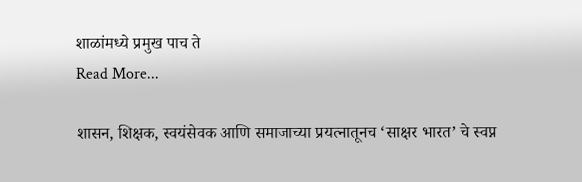शाळांमध्ये प्रमुख पाच ते
Read More...

शासन, शिक्षक, स्वयंसेवक आणि समाजाच्या प्रयत्नातूनच ‘साक्षर भारत’ चे स्वप्न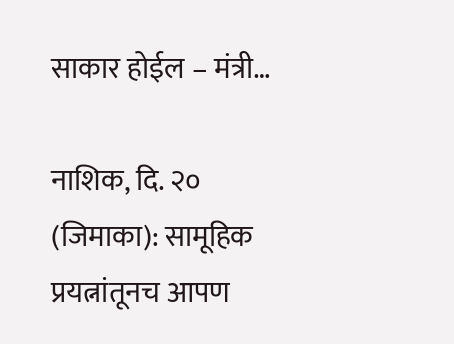साकार होईल – मंत्री…

नाशिक, दि. २० (जिमाका): सामूहिक प्रयत्नांतूनच आपण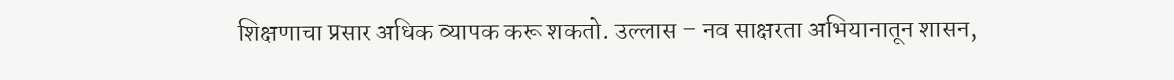शिक्षणाचा प्रसार अधिक व्यापक करू शकतो. उल्लास – नव साक्षरता अभियानातून शासन,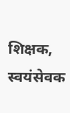शिक्षक, स्वयंसेवक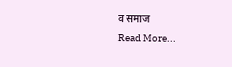व समाज
Read More...